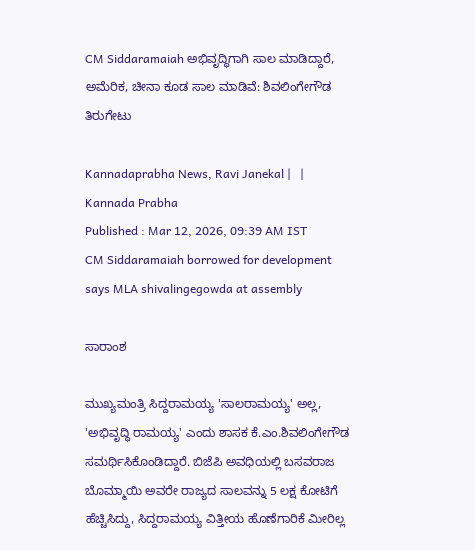CM Siddaramaiah ಅಭಿವೃದ್ಧಿಗಾಗಿ ಸಾಲ ಮಾಡಿದ್ದಾರೆ, ಅಮೆರಿಕ, ಚೀನಾ ಕೂಡ ಸಾಲ ಮಾಡಿವೆ: ಶಿವಲಿಂಗೇಗೌಡ ತಿರುಗೇಟು

Kannadaprabha News, Ravi Janekal |   | Kannada Prabha
Published : Mar 12, 2026, 09:39 AM IST
CM Siddaramaiah borrowed for development says MLA shivalingegowda at assembly

ಸಾರಾಂಶ

ಮುಖ್ಯಮಂತ್ರಿ ಸಿದ್ದರಾಮಯ್ಯ 'ಸಾಲರಾಮಯ್ಯ' ಅಲ್ಲ, 'ಅಭಿವೃದ್ಧಿ ರಾಮಯ್ಯ' ಎಂದು ಶಾಸಕ ಕೆ.ಎಂ.ಶಿವಲಿಂಗೇಗೌಡ ಸಮರ್ಥಿಸಿಕೊಂಡಿದ್ದಾರೆ. ಬಿಜೆಪಿ ಅವಧಿಯಲ್ಲಿ ಬಸವರಾಜ ಬೊಮ್ಮಾಯಿ ಅವರೇ ರಾಜ್ಯದ ಸಾಲವನ್ನು 5 ಲಕ್ಷ ಕೋಟಿಗೆ ಹೆಚ್ಚಿಸಿದ್ದು, ಸಿದ್ದರಾಮಯ್ಯ ವಿತ್ತೀಯ ಹೊಣೆಗಾರಿಕೆ ಮೀರಿಲ್ಲ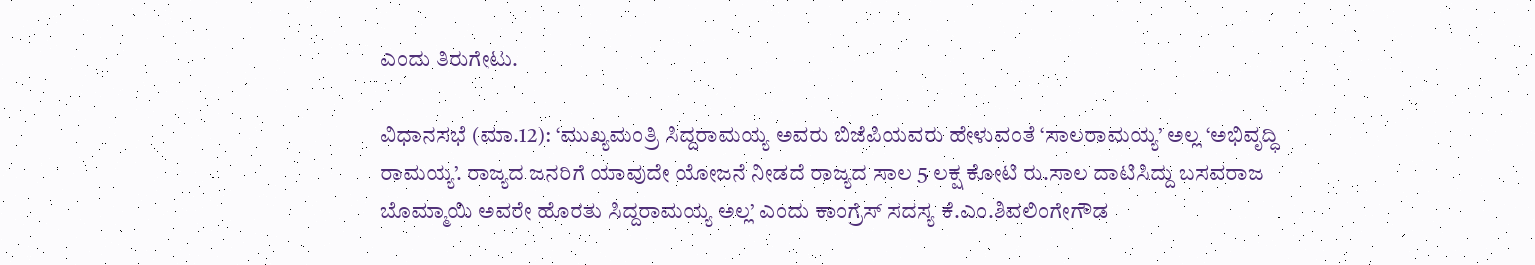ಎಂದು ತಿರುಗೇಟು.

ವಿಧಾನಸಭೆ (ಮಾ.12): ‘ಮುಖ್ಯಮಂತ್ರಿ ಸಿದ್ದರಾಮಯ್ಯ ಅವರು ಬಿಜೆಪಿಯವರು ಹೇಳುವಂತೆ ‘ಸಾಲರಾಮಯ್ಯ’ ಅಲ್ಲ ‘ಅಭಿವೃದ್ಧಿ ರಾಮಯ್ಯ’. ರಾಜ್ಯದ ಜನರಿಗೆ ಯಾವುದೇ ಯೋಜನೆ ನೀಡದೆ ರಾಜ್ಯದ ಸಾಲ 5 ಲಕ್ಷ ಕೋಟಿ ರು.ಸಾಲ ದಾಟಿಸಿದ್ದು ಬಸವರಾಜ ಬೊಮ್ಮಾಯಿ ಅವರೇ ಹೊರತು ಸಿದ್ದರಾಮಯ್ಯ ಅಲ್ಲ’ ಎಂದು ಕಾಂಗ್ರೆಸ್‌ ಸದಸ್ಯ ಕೆ.ಎಂ.ಶಿವಲಿಂಗೇಗೌಡ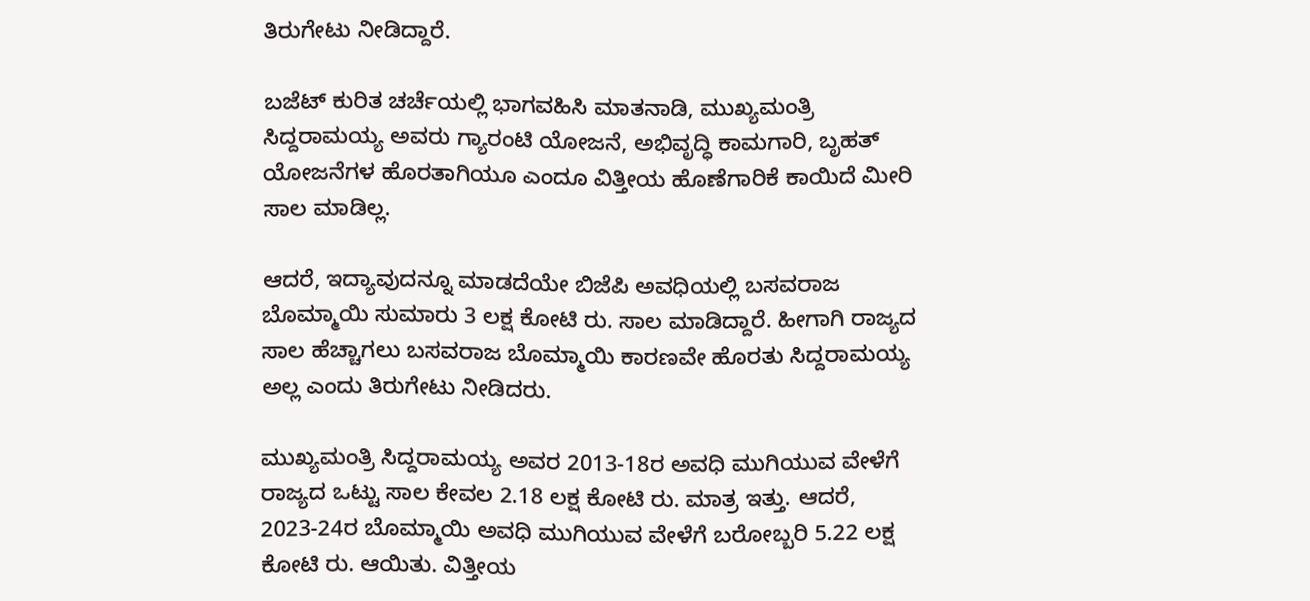ತಿರುಗೇಟು ನೀಡಿದ್ದಾರೆ.

ಬಜೆಟ್‌ ಕುರಿತ ಚರ್ಚೆಯಲ್ಲಿ ಭಾಗವಹಿಸಿ ಮಾತನಾಡಿ, ಮುಖ್ಯಮಂತ್ರಿ ಸಿದ್ದರಾಮಯ್ಯ ಅವರು ಗ್ಯಾರಂಟಿ ಯೋಜನೆ, ಅಭಿವೃದ್ಧಿ ಕಾಮಗಾರಿ, ಬೃಹತ್‌ ಯೋಜನೆಗಳ ಹೊರತಾಗಿಯೂ ಎಂದೂ ವಿತ್ತೀಯ ಹೊಣೆಗಾರಿಕೆ ಕಾಯಿದೆ ಮೀರಿ ಸಾಲ ಮಾಡಿಲ್ಲ.

ಆದರೆ, ಇದ್ಯಾವುದನ್ನೂ ಮಾಡದೆಯೇ ಬಿಜೆಪಿ ಅವಧಿಯಲ್ಲಿ ಬಸವರಾಜ ಬೊಮ್ಮಾಯಿ ಸುಮಾರು 3 ಲಕ್ಷ ಕೋಟಿ ರು. ಸಾಲ ಮಾಡಿದ್ದಾರೆ. ಹೀಗಾಗಿ ರಾಜ್ಯದ ಸಾಲ ಹೆಚ್ಚಾಗಲು ಬಸವರಾಜ ಬೊಮ್ಮಾಯಿ ಕಾರಣವೇ ಹೊರತು ಸಿದ್ದರಾಮಯ್ಯ ಅಲ್ಲ ಎಂದು ತಿರುಗೇಟು ನೀಡಿದರು.

ಮುಖ್ಯಮಂತ್ರಿ ಸಿದ್ದರಾಮಯ್ಯ ಅವರ 2013-18ರ ಅವಧಿ ಮುಗಿಯುವ ವೇಳೆಗೆ ರಾಜ್ಯದ ಒಟ್ಟು ಸಾಲ ಕೇವಲ 2.18 ಲಕ್ಷ ಕೋಟಿ ರು. ಮಾತ್ರ ಇತ್ತು. ಆದರೆ, 2023-24ರ ಬೊಮ್ಮಾಯಿ ಅವಧಿ ಮುಗಿಯುವ ವೇಳೆಗೆ ಬರೋಬ್ಬರಿ 5.22 ಲಕ್ಷ ಕೋಟಿ ರು. ಆಯಿತು. ವಿತ್ತೀಯ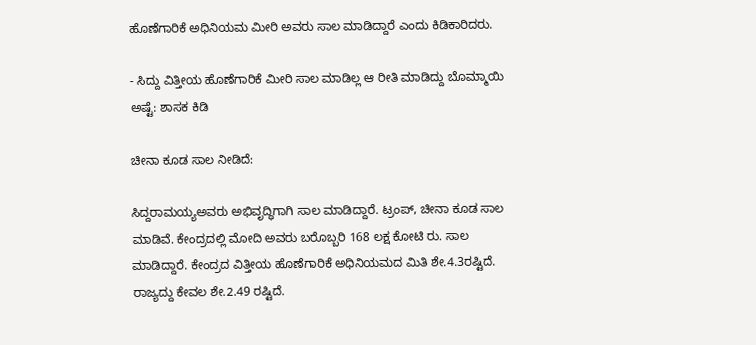ಹೊಣೆಗಾರಿಕೆ ಅಧಿನಿಯಮ ಮೀರಿ ಅವರು ಸಾಲ ಮಾಡಿದ್ದಾರೆ ಎಂದು ಕಿಡಿಕಾರಿದರು.

- ಸಿದ್ದು ವಿತ್ತೀಯ ಹೊಣೆಗಾರಿಕೆ ಮೀರಿ ಸಾಲ ಮಾಡಿಲ್ಲ ಆ ರೀತಿ ಮಾಡಿದ್ದು ಬೊಮ್ಮಾಯಿ ಅಷ್ಟೆ: ಶಾಸಕ ಕಿಡಿ

ಚೀನಾ ಕೂಡ ಸಾಲ ನೀಡಿದೆ:

ಸಿದ್ದರಾಮಯ್ಯಅವರು ಅಭಿವೃದ್ಧಿಗಾಗಿ ಸಾಲ ಮಾಡಿದ್ದಾರೆ. ಟ್ರಂಪ್‌, ಚೀನಾ ಕೂಡ ಸಾಲ ಮಾಡಿವೆ. ಕೇಂದ್ರದಲ್ಲಿ ಮೋದಿ ಅವರು ಬರೊಬ್ಬರಿ 168 ಲಕ್ಷ ಕೋಟಿ ರು. ಸಾಲ ಮಾಡಿದ್ದಾರೆ. ಕೇಂದ್ರದ ವಿತ್ತೀಯ ಹೊಣೆಗಾರಿಕೆ ಅಧಿನಿಯಮದ ಮಿತಿ ಶೇ.4.3ರಷ್ಟಿದೆ. ರಾಜ್ಯದ್ದು ಕೇವಲ ಶೇ.2.49 ರಷ್ಟಿದೆ.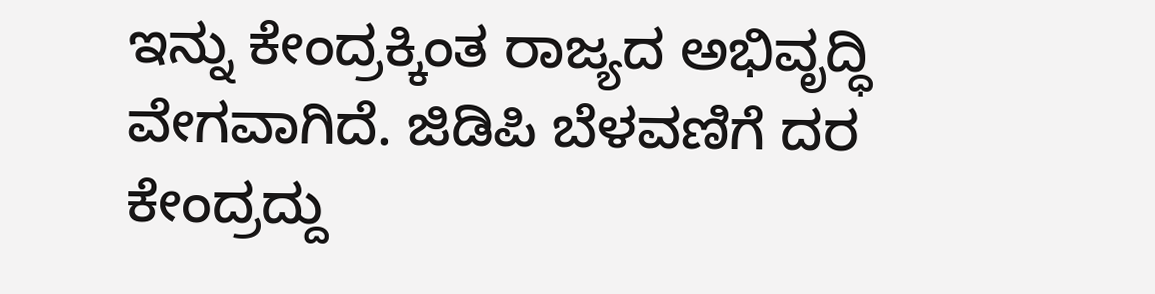ಇನ್ನು ಕೇಂದ್ರಕ್ಕಿಂತ ರಾಜ್ಯದ ಅಭಿವೃದ್ಧಿ ವೇಗವಾಗಿದೆ. ಜಿಡಿಪಿ ಬೆಳವಣಿಗೆ ದರ ಕೇಂದ್ರದ್ದು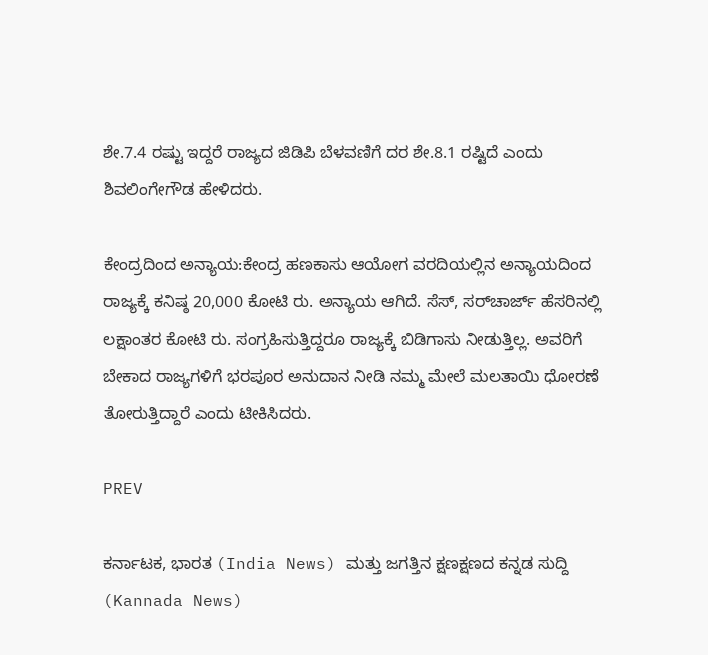ಶೇ.7.4 ರಷ್ಟು ಇದ್ದರೆ ರಾಜ್ಯದ ಜಿಡಿಪಿ ಬೆಳವಣಿಗೆ ದರ ಶೇ.8.1 ರಷ್ಟಿದೆ ಎಂದು ಶಿವಲಿಂಗೇಗೌಡ ಹೇಳಿದರು.

ಕೇಂದ್ರದಿಂದ ಅನ್ಯಾಯ:ಕೇಂದ್ರ ಹಣಕಾಸು ಆಯೋಗ ವರದಿಯಲ್ಲಿನ ಅನ್ಯಾಯದಿಂದ ರಾಜ್ಯಕ್ಕೆ ಕನಿಷ್ಠ 20,000 ಕೋಟಿ ರು. ಅನ್ಯಾಯ ಆಗಿದೆ. ಸೆಸ್‌, ಸರ್‌ಚಾರ್ಜ್‌ ಹೆಸರಿನಲ್ಲಿ ಲಕ್ಷಾಂತರ ಕೋಟಿ ರು. ಸಂಗ್ರಹಿಸುತ್ತಿದ್ದರೂ ರಾಜ್ಯಕ್ಕೆ ಬಿಡಿಗಾಸು ನೀಡುತ್ತಿಲ್ಲ. ಅವರಿಗೆ ಬೇಕಾದ ರಾಜ್ಯಗಳಿಗೆ ಭರಪೂರ ಅನುದಾನ ನೀಡಿ ನಮ್ಮ ಮೇಲೆ ಮಲತಾಯಿ ಧೋರಣೆ ತೋರುತ್ತಿದ್ದಾರೆ ಎಂದು ಟೀಕಿಸಿದರು.

PREV

ಕರ್ನಾಟಕ, ಭಾರತ (India News) ಮತ್ತು ಜಗತ್ತಿನ ಕ್ಷಣಕ್ಷಣದ ಕನ್ನಡ ಸುದ್ದಿ (Kannada News)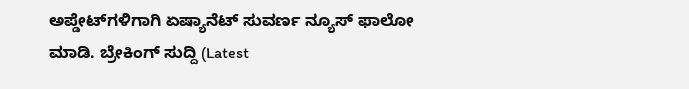ಅಪ್ಡೇಟ್‌ಗಳಿಗಾಗಿ ಏಷ್ಯಾನೆಟ್ ಸುವರ್ಣ ನ್ಯೂಸ್‌ ಫಾಲೋ ಮಾಡಿ. ಬ್ರೇಕಿಂಗ್ ಸುದ್ದಿ (Latest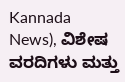Kannada News), ವಿಶೇಷ ವರದಿಗಳು ಮತ್ತು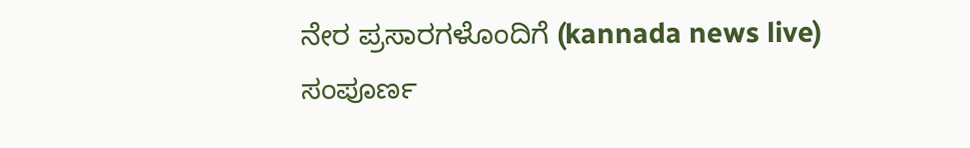ನೇರ ಪ್ರಸಾರಗಳೊಂದಿಗೆ (kannada news live) ಸಂಪೂರ್ಣ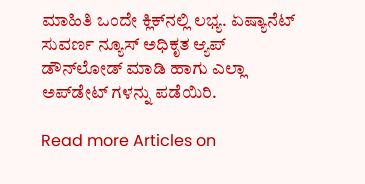ಮಾಹಿತಿ ಒಂದೇ ಕ್ಲಿಕ್‌ನಲ್ಲಿ ಲಭ್ಯ. ಏಷ್ಯಾನೆಟ್ ಸುವರ್ಣ ನ್ಯೂಸ್ ಅಧಿಕೃತ ಆ್ಯಪ್ ಡೌನ್‌ಲೋಡ್ ಮಾಡಿ ಹಾಗು ಎಲ್ಲಾ ಅಪ್‌ಡೇಟ್ ಗಳನ್ನು ಪಡೆಯಿರಿ.

Read more Articles on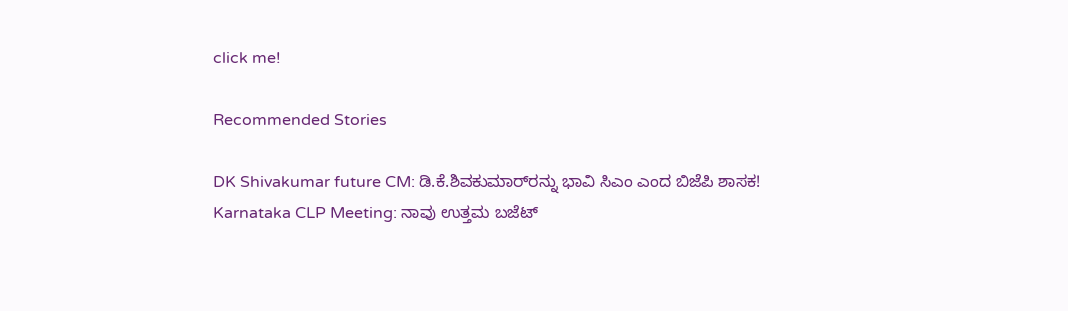click me!

Recommended Stories

DK Shivakumar future CM: ಡಿ.ಕೆ.ಶಿವಕುಮಾರ್‌ರನ್ನು ಭಾವಿ ಸಿಎಂ ಎಂದ ಬಿಜೆಪಿ ಶಾಸಕ!
Karnataka CLP Meeting: ನಾವು ಉತ್ತಮ ಬಜೆಟ್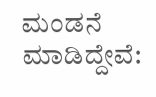ಮಂಡನೆ ಮಾಡಿದ್ದೇವೆ: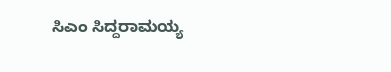ಸಿಎಂ ಸಿದ್ದರಾಮಯ್ಯ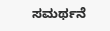ಸಮರ್ಥನೆ